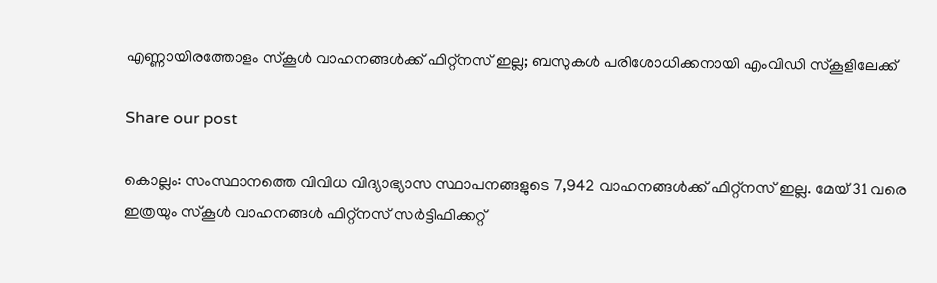എണ്ണായിരത്തോളം സ്‌കൂൾ വാഹനങ്ങൾക്ക് ഫിറ്റ്‌നസ് ഇല്ല; ബസുകൾ പരിശോധിക്കനായി എംവിഡി സ്‌കൂളിലേക്ക്

Share our post

കൊല്ലം: സംസ്ഥാനത്തെ വിവിധ വിദ്യാഭ്യാസ സ്ഥാപനങ്ങളുടെ 7,942 വാഹനങ്ങൾക്ക് ഫിറ്റ്‌നസ് ഇല്ല. മേയ് 31 വരെ ഇത്രയും സ്‌കൂൾ വാഹനങ്ങൾ ഫിറ്റ്‌നസ് സർട്ടിഫിക്കറ്റ്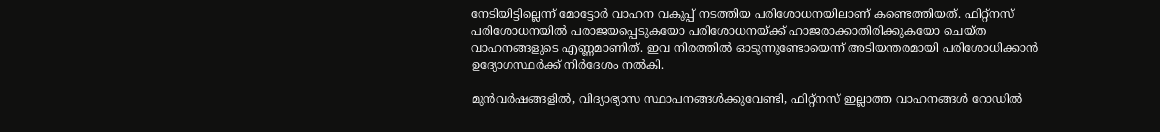നേടിയിട്ടില്ലെന്ന് മോട്ടോർ വാഹന വകുപ്പ് നടത്തിയ പരിശോധനയിലാണ് കണ്ടെത്തിയത്. ഫിറ്റ്‌നസ് പരിശോധനയിൽ പരാജയപ്പെടുകയോ പരിശോധനയ്ക്ക് ഹാജരാക്കാതിരിക്കുകയോ ചെയ്ത വാഹനങ്ങളുടെ എണ്ണമാണിത്. ഇവ നിരത്തിൽ ഓടുന്നുണ്ടോയെന്ന് അടിയന്തരമായി പരിശോധിക്കാൻ ഉദ്യോഗസ്ഥർക്ക് നിർദേശം നൽകി.

മുൻവർഷങ്ങളിൽ, വിദ്യാഭ്യാസ സ്ഥാപനങ്ങൾക്കുവേണ്ടി, ഫിറ്റ്‌നസ് ഇല്ലാത്ത വാഹനങ്ങൾ റോഡിൽ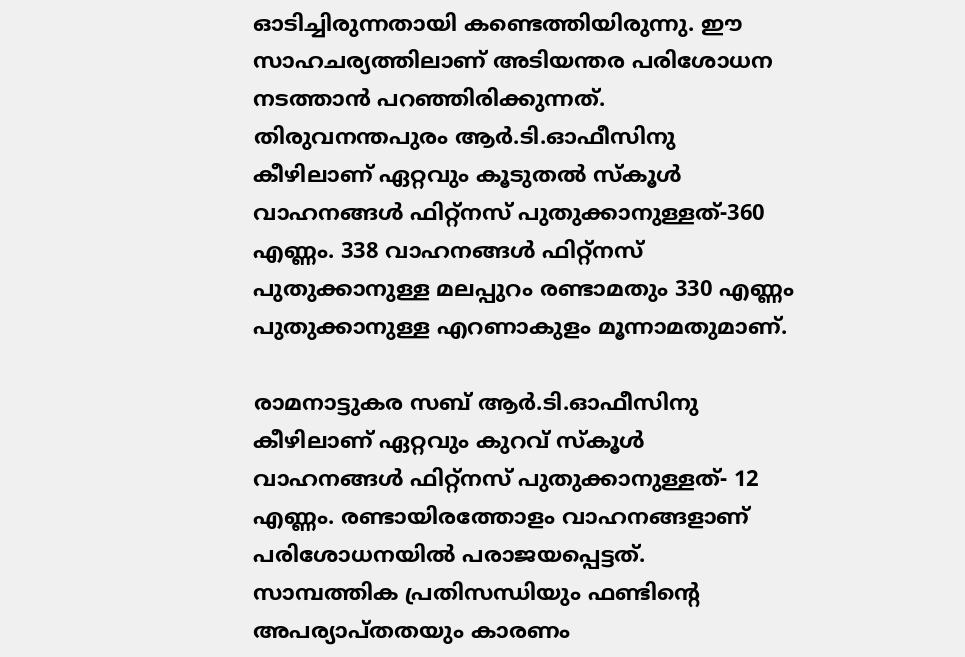ഓടിച്ചിരുന്നതായി കണ്ടെത്തിയിരുന്നു. ഈ സാഹചര്യത്തിലാണ് അടിയന്തര പരിശോധന നടത്താൻ പറഞ്ഞിരിക്കുന്നത്. തിരുവനന്തപുരം ആർ.ടി.ഓഫീസിനു കീഴിലാണ് ഏറ്റവും കൂടുതൽ സ്‌കൂൾ വാഹനങ്ങൾ ഫിറ്റ്‌നസ് പുതുക്കാനുള്ളത്-360 എണ്ണം. 338 വാഹനങ്ങൾ ഫിറ്റ്‌നസ് പുതുക്കാനുള്ള മലപ്പുറം രണ്ടാമതും 330 എണ്ണം പുതുക്കാനുള്ള എറണാകുളം മൂന്നാമതുമാണ്.

രാമനാട്ടുകര സബ് ആർ.ടി.ഓഫീസിനു കീഴിലാണ് ഏറ്റവും കുറവ് സ്‌കൂൾ വാഹനങ്ങൾ ഫിറ്റ്നസ് പുതുക്കാനുള്ളത്- 12 എണ്ണം. രണ്ടായിരത്തോളം വാഹനങ്ങളാണ് പരിശോധനയിൽ പരാജയപ്പെട്ടത്. സാമ്പത്തിക പ്രതിസന്ധിയും ഫണ്ടിന്റെ അപര്യാപ്തതയും കാരണം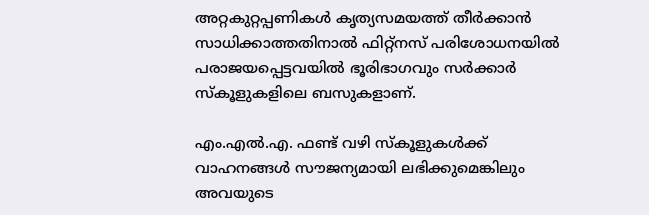അറ്റകുറ്റപ്പണികൾ കൃത്യസമയത്ത് തീർക്കാൻ സാധിക്കാത്തതിനാൽ ഫിറ്റ്‌നസ് പരിശോധനയിൽ പരാജയപ്പെട്ടവയിൽ ഭൂരിഭാഗവും സർക്കാർ സ്‌കൂളുകളിലെ ബസുകളാണ്.

എം.എൽ.എ. ഫണ്ട് വഴി സ്‌കൂളുകൾക്ക് വാഹനങ്ങൾ സൗജന്യമായി ലഭിക്കുമെങ്കിലും അവയുടെ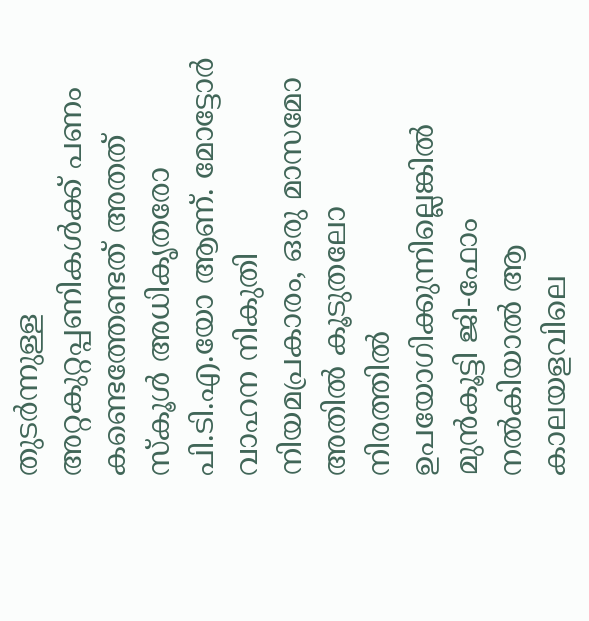തുടർന്നുള്ള അറ്റകുറ്റപ്പണികൾക്ക് പണം കണ്ടെത്തേണ്ടത് അതത് സ്‌കൂൾ അധികൃതരോ പി.ടി.എ.യോ ആണ്. മോട്ടോർ വാഹന നികുതി നിയമപ്രകാരം, ഒരു മാസമോ അതിൽ കൂടുതലോ നിരത്തിൽ ഉപയോഗിക്കുന്നില്ലെങ്കിൽ മുൻകൂട്ടി ജി-ഫോം നൽകിയാൽ ആ കാലയളവിലെ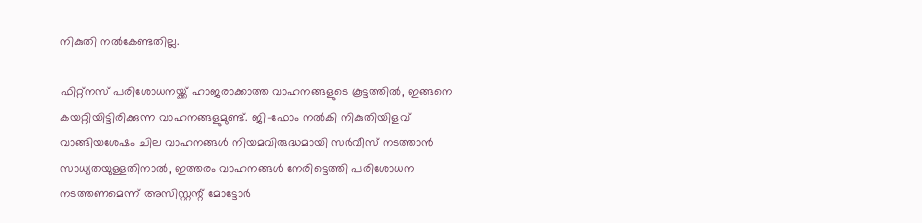നികുതി നൽകേണ്ടതില്ല.

ഫിറ്റ്‌നസ് പരിശോധനയ്ക്ക് ഹാജരാക്കാത്ത വാഹനങ്ങളുടെ കൂട്ടത്തിൽ, ഇങ്ങനെ കയറ്റിയിട്ടിരിക്കുന്ന വാഹനങ്ങളുമുണ്ട്. ജി-ഫോം നൽകി നികുതിയിളവ് വാങ്ങിയശേഷം ചില വാഹനങ്ങൾ നിയമവിരുദ്ധമായി സർവീസ് നടത്താൻ സാധ്യതയുള്ളതിനാൽ, ഇത്തരം വാഹനങ്ങൾ നേരിട്ടെത്തി പരിശോധന നടത്തണമെന്ന് അസിസ്റ്റന്റ് മോട്ടോർ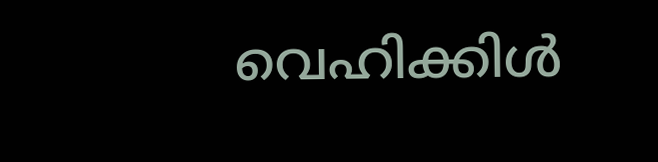വെഹിക്കിൾ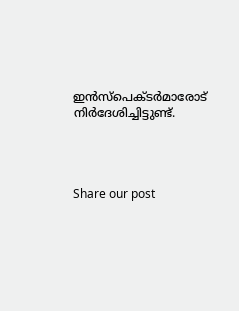ഇൻസ്‌പെക്ടർമാരോട് നിർദേശിച്ചിട്ടുണ്ട്.




Share our post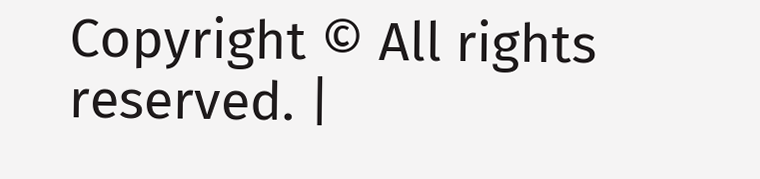Copyright © All rights reserved. |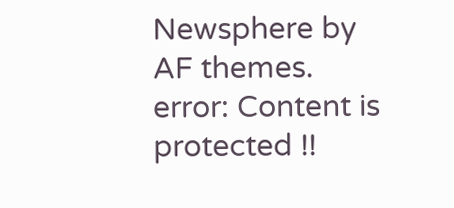Newsphere by AF themes.
error: Content is protected !!